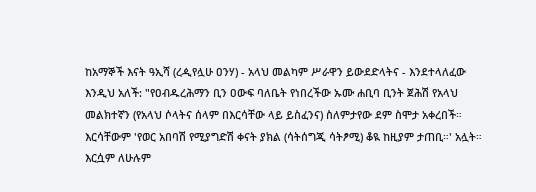ከአማኞች እናት ዓኢሻ (ረዺየሏሁ ዐንሃ) - አላህ መልካም ሥራዋን ይውደድላትና - እንደተላለፈው እንዲህ አለች: "የዐብዱረሕማን ቢን ዐውፍ ባለቤት የነበረችው ኡሙ ሐቢባ ቢንት ጀሕሽ የአላህ መልክተኛን (የአላህ ሶላትና ሰላም በእርሳቸው ላይ ይስፈንና) ስለምታየው ደም ስሞታ አቀረበች። እርሳቸውም 'የወር አበባሽ የሚያግድሽ ቀናት ያክል (ሳትሰግጂ ሳትፆሚ) ቆዪ ከዚያም ታጠቢ።' አሏት። እርሷም ለሁሉም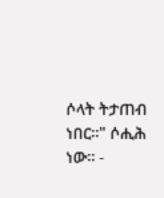ሶላት ትታጠብ ነበር።" ሶሒሕ ነው። -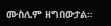ሙስሊም ዘግበውታል።